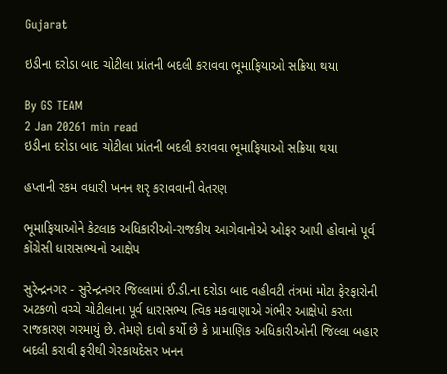Gujarat

ઇડીના દરોડા બાદ ચોટીલા પ્રાંતની બદલી કરાવવા ભૂમાફિયાઓ સક્રિયા થયા

By GS TEAM
2 Jan 20261 min read
ઇડીના દરોડા બાદ ચોટીલા પ્રાંતની બદલી કરાવવા ભૂમાફિયાઓ સક્રિયા થયા

હપ્તાની રકમ વધારી ખનન શરૃ કરાવવાની વેતરણ

ભૂમાફિયાઓને કેટલાક અધિકારીઓ-રાજકીય આગેવાનોએ ઓફર આપી હોવાનો પૂર્વ કોંગ્રેસી ધારાસભ્યનો આક્ષેપ

સુરેન્દ્રનગર - સુરેન્દ્રનગર જિલ્લામાં ઈ.ડી.ના દરોડા બાદ વહીવટી તંત્રમાં મોટા ફેરફારોની અટકળો વચ્ચે ચોટીલાના પૂર્વ ધારાસભ્ય ત્વિક મકવાણાએ ગંભીર આક્ષેપો કરતા રાજકારણ ગરમાયું છે. તેમણે દાવો કર્યો છે કે પ્રામાણિક અધિકારીઓની જિલ્લા બહાર બદલી કરાવી ફરીથી ગેરકાયદેસર ખનન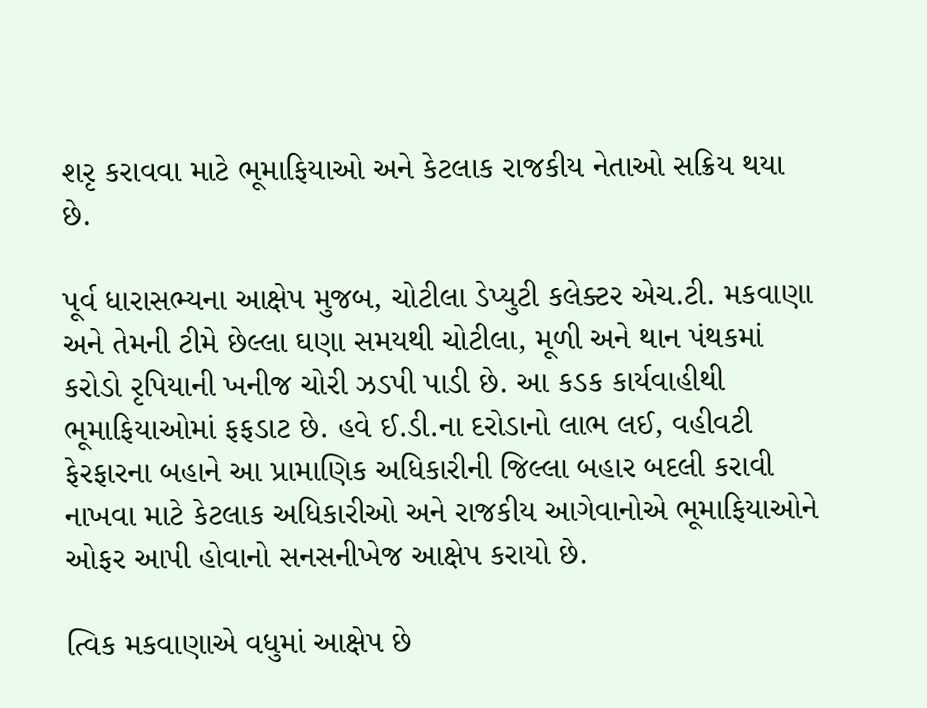શરૃ કરાવવા માટે ભૂમાફિયાઓ અને કેટલાક રાજકીય નેતાઓ સક્રિય થયા છે.

પૂર્વ ધારાસભ્યના આક્ષેપ મુજબ, ચોટીલા ડેપ્યુટી કલેક્ટર એચ.ટી. મકવાણા અને તેમની ટીમે છેલ્લા ઘણા સમયથી ચોટીલા, મૂળી અને થાન પંથકમાં કરોડો રૃપિયાની ખનીજ ચોરી ઝડપી પાડી છે. આ કડક કાર્યવાહીથી ભૂમાફિયાઓમાં ફફડાટ છે. હવે ઈ.ડી.ના દરોડાનો લાભ લઈ, વહીવટી ફેરફારના બહાને આ પ્રામાણિક અધિકારીની જિલ્લા બહાર બદલી કરાવી નાખવા માટે કેટલાક અધિકારીઓ અને રાજકીય આગેવાનોએ ભૂમાફિયાઓને ઓફર આપી હોવાનો સનસનીખેજ આક્ષેપ કરાયો છે.

ત્વિક મકવાણાએ વધુમાં આક્ષેપ છે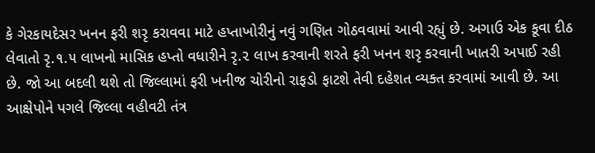કે ગેરકાયદેસર ખનન ફરી શરૃ કરાવવા માટે હપ્તાખોરીનું નવું ગણિત ગોઠવવામાં આવી રહ્યું છે. અગાઉ એક કૂવા દીઠ લેવાતો રૃ.૧.૫ લાખનો માસિક હપ્તો વધારીને રૃ.૨ લાખ કરવાની શરતે ફરી ખનન શરૃ કરવાની ખાતરી અપાઈ રહી છે. જો આ બદલી થશે તો જિલ્લામાં ફરી ખનીજ ચોરીનો રાફડો ફાટશે તેવી દહેશત વ્યક્ત કરવામાં આવી છે. આ આક્ષેપોને પગલે જિલ્લા વહીવટી તંત્ર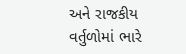અને રાજકીય વર્તુળોમાં ભારે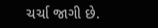ચર્ચા જાગી છે.